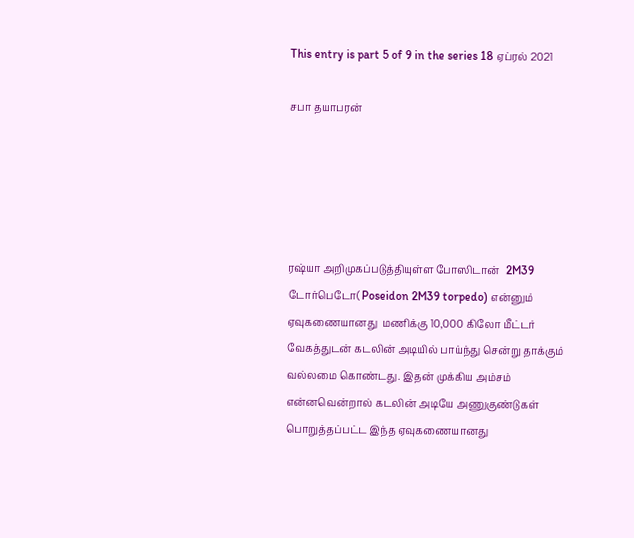This entry is part 5 of 9 in the series 18 ஏப்ரல் 2021

சபா தயாபரன்





ரஷ்யா அறிமுகப்படுத்தியுள்ள போஸிடான்   2M39 டோர்பெடோ( Poseidon 2M39 torpedo) என்னும் ஏவுகணையானது  மணிக்கு 10,000 கிலோ மீட்டர் வேகத்துடன் கடலின் அடியில் பாய்ந்து சென்று தாக்கும் வல்லமை கொண்டது. இதன் முக்கிய அம்சம் என்னவென்றால் கடலின் அடியே அணுகுண்டுகள் பொறுத்தப்பட்ட இந்த ஏவுகணையானது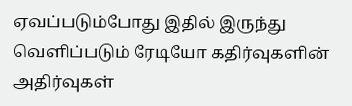ஏவப்படும்போது இதில் இருந்து வெளிப்படும் ரேடியோ கதிர்வுகளின் அதிர்வுகள்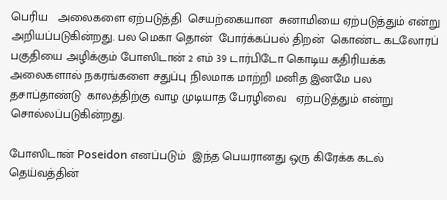பெரிய   அலைகளை ஏற்படுத்தி  செயற்கையான  சுனாமியை ஏற்படுத்தும் என்று  அறியப்படுகின்றது. பல மெகா தொன்  போர்க்கப்பல் திறன்  கொண்ட கடலோரப் பகுதியை அழிக்கும் போஸிடான் 2 எம் 39 டார்பிடோ கொடிய கதிரியக்க அலைகளால் நகரங்களை சதுப்பு நிலமாக மாற்றி மனித இனமே பல தசாப்தாண்டு  காலத்திற்கு வாழ முடியாத பேரழிவை   ஏற்படுத்தும் என்று சொல்லப்படுகின்றது.

போஸிடான் Poseidon எனப்படும்  இந்த பெயரானது ஒரு கிரேக்க கடல் தெய்வத்தின்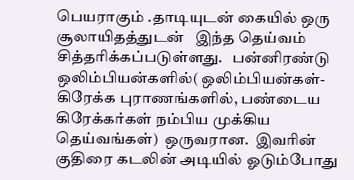பெயராகும் .தாடியுடன் கையில் ஒரு சூலாயிதத்துடன்   இந்த தெய்வம்   சித்தரிக்கப்படுள்ளது.   பன்னிரண்டு ஒலிம்பியன்களில்( ஒலிம்பியன்கள்- கிரேக்க புராணங்களில், பண்டைய கிரேக்கர்கள் நம்பிய முக்கிய தெய்வங்கள்)  ஒருவரான.  இவரின்  குதிரை கடலின் அடியில் ஓடும்போது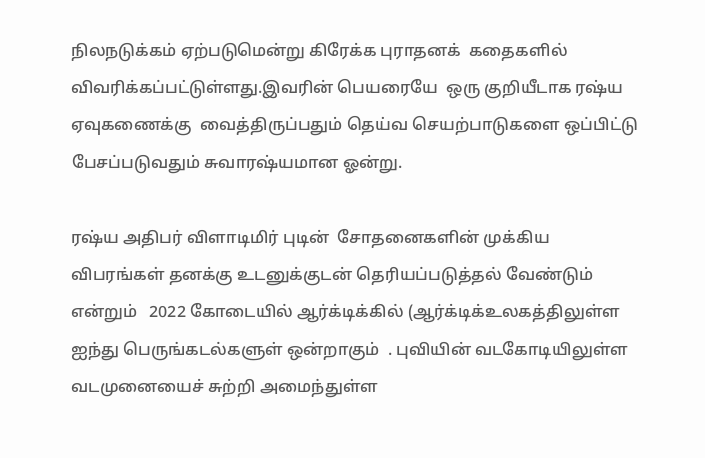நிலநடுக்கம் ஏற்படுமென்று கிரேக்க புராதனக்  கதைகளில் விவரிக்கப்பட்டுள்ளது.இவரின் பெயரையே  ஒரு குறியீடாக ரஷ்ய ஏவுகணைக்கு  வைத்திருப்பதும் தெய்வ செயற்பாடுகளை ஒப்பிட்டு பேசப்படுவதும் சுவாரஷ்யமான ஓன்று.

ரஷ்ய அதிபர் விளாடிமிர் புடின்  சோதனைகளின் முக்கிய விபரங்கள் தனக்கு உடனுக்குடன் தெரியப்படுத்தல் வேண்டும் என்றும்   2022 கோடையில் ஆர்க்டிக்கில் (ஆர்க்டிக்உலகத்திலுள்ள ஐந்து பெருங்கடல்களுள் ஒன்றாகும்  . புவியின் வடகோடியிலுள்ள வடமுனையைச் சுற்றி அமைந்துள்ள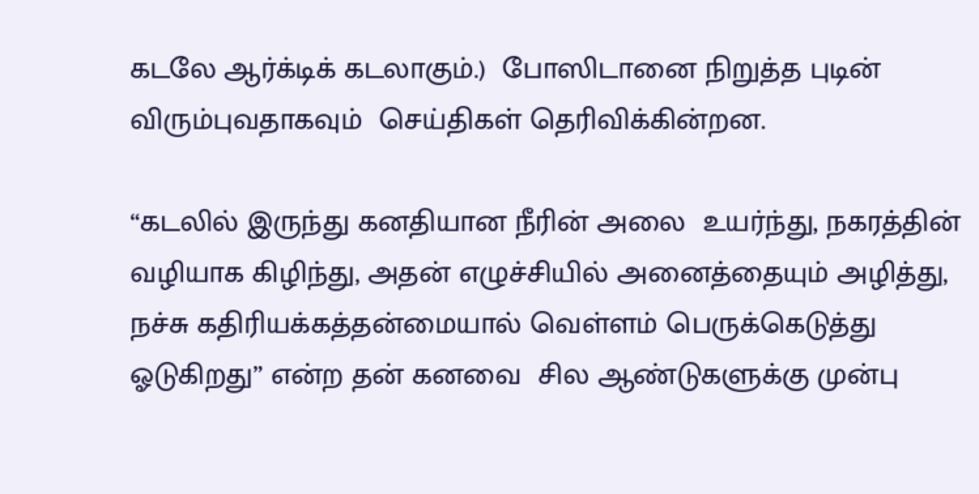கடலே ஆர்க்டிக் கடலாகும்.)  போஸிடானை நிறுத்த புடின் விரும்புவதாகவும்  செய்திகள் தெரிவிக்கின்றன.

“கடலில் இருந்து கனதியான நீரின் அலை  உயர்ந்து, நகரத்தின் வழியாக கிழிந்து, அதன் எழுச்சியில் அனைத்தையும் அழித்து, நச்சு கதிரியக்கத்தன்மையால் வெள்ளம் பெருக்கெடுத்து ஓடுகிறது” என்ற தன் கனவை  சில ஆண்டுகளுக்கு முன்பு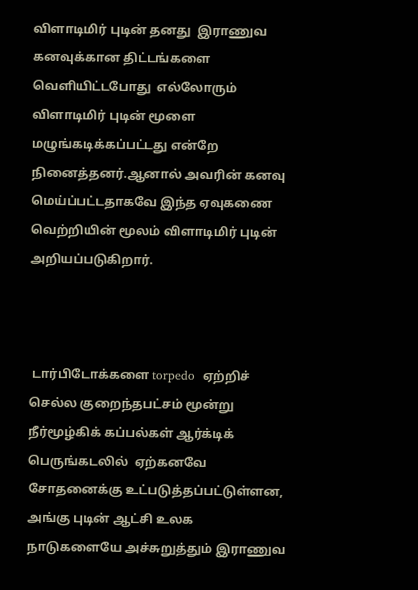விளாடிமிர் புடின் தனது  இராணுவ கனவுக்கான திட்டங்களை வெளியிட்டபோது  எல்லோரும் விளாடிமிர் புடின் மூளை  மழுங்கடிக்கப்பட்டது என்றே நினைத்தனர்.ஆனால் அவரின் கனவு மெய்ப்பட்டதாகவே இந்த ஏவுகணை வெற்றியின் மூலம் விளாடிமிர் புடின் அறியப்படுகிறார்.



 டார்பிடோக்களை torpedo  ஏற்றிச் செல்ல குறைந்தபட்சம் மூன்று நீர்மூழ்கிக் கப்பல்கள் ஆர்க்டிக் பெருங்கடலில்  ஏற்கனவே சோதனைக்கு உட்படுத்தப்பட்டுள்ளன, அங்கு புடின் ஆட்சி உலக நாடுகளையே அச்சுறுத்தும் இராணுவ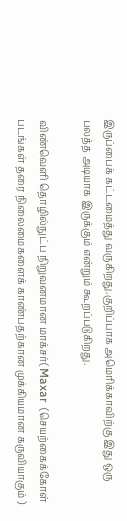இருப்பைக் கட்டமைத்து வருகிறது.குறிப்பாக அமெரிக்காவிற்கு இது ஒரு பலத்த அடியாக இருக்கும் என்றும் கூறப்படுகிறது.

விண்வெளி தொழில்நுட்ப நிறுவனமான மாக்சர்( Maxar  (செயற்கைக்கோள் படங்கள் தரை நிலைமைகளைக் காண்பதற்கான முக்கியமான கருவியாகும் )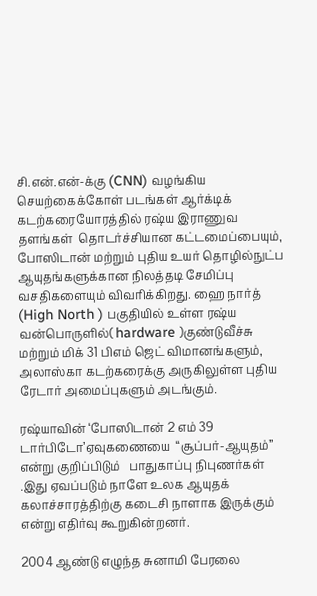சி.என்.என்-க்கு (CNN) வழங்கிய செயற்கைக்கோள் படங்கள் ஆர்க்டிக் கடற்கரையோரத்தில் ரஷ்ய இராணுவ தளங்கள்  தொடர்ச்சியான கட்டமைப்பையும், போஸிடான் மற்றும் புதிய உயர் தொழில்நுட்ப ஆயுதங்களுக்கான நிலத்தடி சேமிப்பு வசதிகளையும் விவரிக்கிறது. ஹை நார்த் (High North ) பகுதியில் உள்ள ரஷ்ய வன்பொருளில்( hardware )குண்டுவீச்சு மற்றும் மிக் 31 பிஎம் ஜெட் விமானங்களும், அலாஸ்கா கடற்கரைக்கு அருகிலுள்ள புதிய ரேடார் அமைப்புகளும் அடங்கும்.

ரஷ்யாவின் ‘போஸிடான் 2 எம் 39 டார்பிடோ’ஏவுகணையை  “சூப்பர்-ஆயுதம்” என்று குறிப்பிடும்   பாதுகாப்பு நிபுணர்கள் .இது ஏவப்படும் நாளே உலக ஆயுதக் கலாச்சாரத்திற்கு கடைசி நாளாக இருக்கும் என்று எதிர்வு கூறுகின்றனர்.

2004 ஆண்டு எழுந்த சுனாமி பேரலை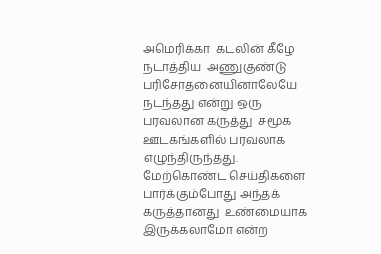அமெரிக்கா  கடலின் கீழே நடாத்திய  அணுகுண்டு பரிசோதனையினாலேயே நடந்தது என்று ஒரு பரவலான கருத்து  சமூக ஊடகங்களில் பரவலாக எழுந்திருந்தது. மேற்கொண்ட செய்திகளை  பார்க்கும்போது அந்தக் கருத்தானது  உண்மையாக இருக்கலாமோ என்ற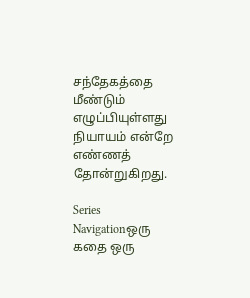சந்தேகத்தை மீண்டும்   எழுப்பியுள்ளது நியாயம் என்றே எண்ணத் தோன்றுகிறது.

Series Navigationஒரு கதை ஒரு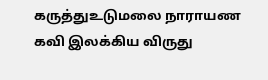கருத்துஉடுமலை நாராயண கவி இலக்கிய விருது